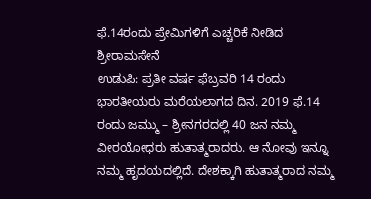ಫೆ.14ರಂದು ಪ್ರೇಮಿಗಳಿಗೆ ಎಚ್ಚರಿಕೆ ನೀಡಿದ ಶ್ರೀರಾಮಸೇನೆ
ಉಡುಪಿ: ಪ್ರತೀ ವರ್ಷ ಫೆಬ್ರವರಿ 14 ರಂದು ಭಾರತೀಯರು ಮರೆಯಲಾಗದ ದಿನ. 2019 ಫೆ.14 ರಂದು ಜಮ್ಮು – ಶ್ರೀನಗರದಲ್ಲಿ 40 ಜನ ನಮ್ಮ ವೀರಯೋಧರು ಹುತಾತ್ಮರಾದರು. ಆ ನೋವು ಇನ್ನೂ ನಮ್ಮ ಹೃದಯದಲ್ಲಿದೆ. ದೇಶಕ್ಕಾಗಿ ಹುತಾತ್ಮರಾದ ನಮ್ಮ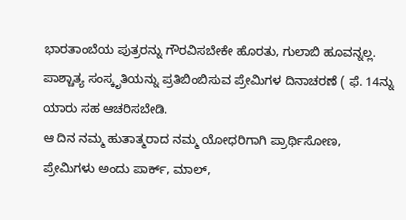ಭಾರತಾಂಬೆಯ ಪುತ್ರರನ್ನು ಗೌರವಿಸಬೇಕೇ ಹೊರತು, ಗುಲಾಬಿ ಹೂವನ್ನಲ್ಲ. ಪಾಶ್ಚಾತ್ಯ ಸಂಸ್ಕೃತಿಯನ್ನು ಪ್ರತಿಬಿಂಬಿಸುವ ಪ್ರೇಮಿಗಳ ದಿನಾಚರಣೆ ( ಫೆ. 14ನ್ನು ಯಾರು ಸಹ ಆಚರಿಸಬೇಡಿ.
ಆ ದಿನ ನಮ್ಮ ಹುತಾತ್ಮರಾದ ನಮ್ಮ ಯೋಧರಿಗಾಗಿ ಪ್ರಾರ್ಥಿಸೋಣ,
ಪ್ರೇಮಿಗಳು ಅಂದು ಪಾರ್ಕ್, ಮಾಲ್,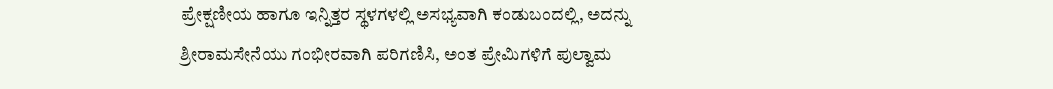ಪ್ರೇಕ್ಷಣೀಯ ಹಾಗೂ ಇನ್ನಿತ್ತರ ಸ್ಥಳಗಳಲ್ಲಿ ಅಸಭ್ಯವಾಗಿ ಕಂಡುಬಂದಲ್ಲಿ, ಅದನ್ನು ಶ್ರೀರಾಮಸೇನೆಯು ಗಂಭೀರವಾಗಿ ಪರಿಗಣಿಸಿ, ಅಂತ ಪ್ರೇಮಿಗಳಿಗೆ ಪುಲ್ವಾಮ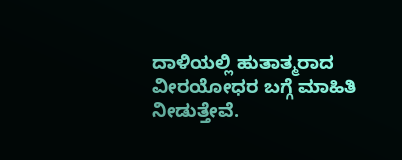ದಾಳಿಯಲ್ಲಿ ಹುತಾತ್ಮರಾದ ವೀರಯೋಧರ ಬಗ್ಗೆ ಮಾಹಿತಿ ನೀಡುತ್ತೇವೆ.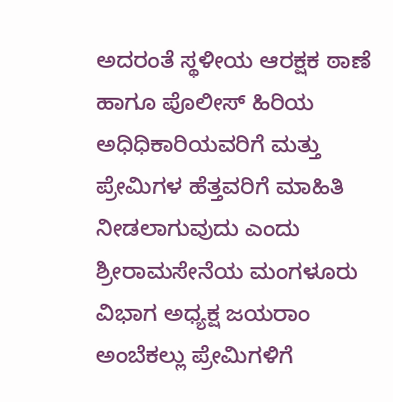ಅದರಂತೆ ಸ್ಥಳೀಯ ಆರಕ್ಷಕ ಠಾಣೆ ಹಾಗೂ ಪೊಲೀಸ್ ಹಿರಿಯ ಅಧಿಧಿಕಾರಿಯವರಿಗೆ ಮತ್ತು ಪ್ರೇಮಿಗಳ ಹೆತ್ತವರಿಗೆ ಮಾಹಿತಿ ನೀಡಲಾಗುವುದು ಎಂದು ಶ್ರೀರಾಮಸೇನೆಯ ಮಂಗಳೂರು ವಿಭಾಗ ಅಧ್ಯಕ್ಷ ಜಯರಾಂ ಅಂಬೆಕಲ್ಲು ಪ್ರೇಮಿಗಳಿಗೆ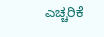ಎಚ್ಚರಿಕೆ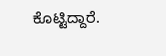ಕೊಟ್ಟಿದ್ದಾರೆ.